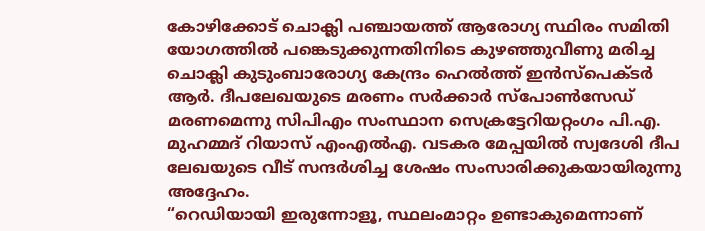കോഴിക്കോട് ചൊക്ലി പഞ്ചായത്ത് ആരോഗ്യ സ്ഥിരം സമിതി യോഗത്തിൽ പങ്കെടുക്കുന്നതിനിടെ കുഴഞ്ഞുവീണു മരിച്ച ചൊക്ലി കുടുംബാരോഗ്യ കേന്ദ്രം ഹെൽത്ത് ഇൻസ്പെക്ടർ ആർ. ദീപലേഖയുടെ മരണം സർക്കാർ സ്പോൺസേഡ് മരണമെന്നു സിപിഎം സംസ്ഥാന സെക്രട്ടേറിയറ്റംഗം പി.എ.
മുഹമ്മദ് റിയാസ് എംഎൽഎ. വടകര മേപ്പയിൽ സ്വദേശി ദീപ ലേഖയുടെ വീട് സന്ദർശിച്ച ശേഷം സംസാരിക്കുകയായിരുന്നു അദ്ദേഹം.
“റെഡിയായി ഇരുന്നോളൂ, സ്ഥലംമാറ്റം ഉണ്ടാകുമെന്നാണ്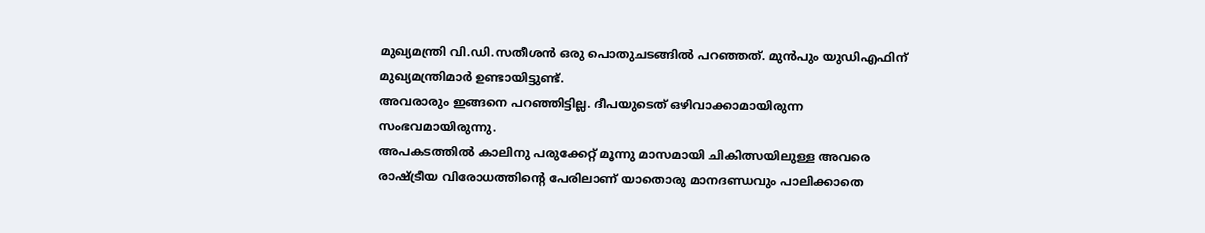മുഖ്യമന്ത്രി വി.ഡി.സതീശൻ ഒരു പൊതുചടങ്ങിൽ പറഞ്ഞത്. മുൻപും യുഡിഎഫിന് മുഖ്യമന്ത്രിമാർ ഉണ്ടായിട്ടുണ്ട്.
അവരാരും ഇങ്ങനെ പറഞ്ഞിട്ടില്ല. ദീപയുടെത് ഒഴിവാക്കാമായിരുന്ന സംഭവമായിരുന്നു.
അപകടത്തിൽ കാലിനു പരുക്കേറ്റ് മൂന്നു മാസമായി ചികിത്സയിലുള്ള അവരെ രാഷ്ട്രീയ വിരോധത്തിന്റെ പേരിലാണ് യാതൊരു മാനദണ്ഡവും പാലിക്കാതെ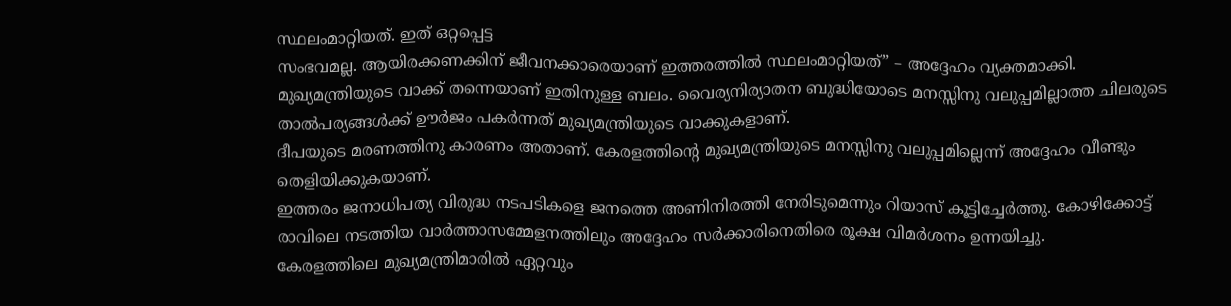സ്ഥലംമാറ്റിയത്. ഇത് ഒറ്റപ്പെട്ട
സംഭവമല്ല. ആയിരക്കണക്കിന് ജീവനക്കാരെയാണ് ഇത്തരത്തിൽ സ്ഥലംമാറ്റിയത്” – അദ്ദേഹം വ്യക്തമാക്കി.
മുഖ്യമന്ത്രിയുടെ വാക്ക് തന്നെയാണ് ഇതിനുള്ള ബലം. വൈര്യനിര്യാതന ബുദ്ധിയോടെ മനസ്സിനു വലുപ്പമില്ലാത്ത ചിലരുടെ താൽപര്യങ്ങൾക്ക് ഊർജം പകർന്നത് മുഖ്യമന്ത്രിയുടെ വാക്കുകളാണ്.
ദീപയുടെ മരണത്തിനു കാരണം അതാണ്. കേരളത്തിന്റെ മുഖ്യമന്ത്രിയുടെ മനസ്സിനു വലുപ്പമില്ലെന്ന് അദ്ദേഹം വീണ്ടും തെളിയിക്കുകയാണ്.
ഇത്തരം ജനാധിപത്യ വിരുദ്ധ നടപടികളെ ജനത്തെ അണിനിരത്തി നേരിടുമെന്നും റിയാസ് കൂട്ടിച്ചേർത്തു. കോഴിക്കോട്ട് രാവിലെ നടത്തിയ വാർത്താസമ്മേളനത്തിലും അദ്ദേഹം സർക്കാരിനെതിരെ രൂക്ഷ വിമർശനം ഉന്നയിച്ചു.
കേരളത്തിലെ മുഖ്യമന്ത്രിമാരിൽ ഏറ്റവും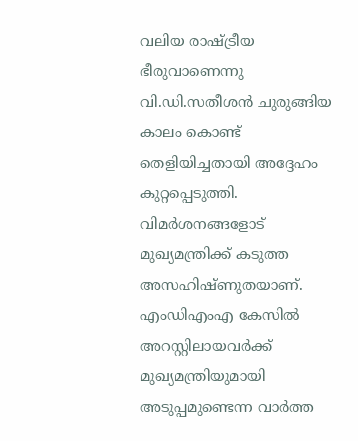വലിയ രാഷ്ട്രീയ ഭീരുവാണെന്നു വി.ഡി.സതീശൻ ചുരുങ്ങിയ കാലം കൊണ്ട് തെളിയിച്ചതായി അദ്ദേഹം കുറ്റപ്പെടുത്തി. വിമർശനങ്ങളോട് മുഖ്യമന്ത്രിക്ക് കടുത്ത അസഹിഷ്ണുതയാണ്.
എംഡിഎംഎ കേസിൽ അറസ്റ്റിലായവർക്ക് മുഖ്യമന്ത്രിയുമായി അടുപ്പമുണ്ടെന്ന വാർത്ത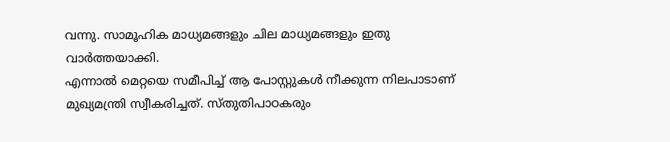വന്നു. സാമൂഹിക മാധ്യമങ്ങളും ചില മാധ്യമങ്ങളും ഇതു വാർത്തയാക്കി.
എന്നാൽ മെറ്റയെ സമീപിച്ച് ആ പോസ്റ്റുകൾ നീക്കുന്ന നിലപാടാണ് മുഖ്യമന്ത്രി സ്വീകരിച്ചത്. സ്തുതിപാഠകരും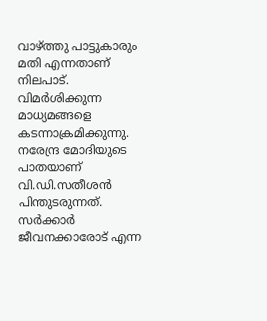വാഴ്ത്തു പാട്ടുകാരും മതി എന്നതാണ് നിലപാട്.
വിമർശിക്കുന്ന മാധ്യമങ്ങളെ കടന്നാക്രമിക്കുന്നു. നരേന്ദ്ര മോദിയുടെ പാതയാണ് വി.ഡി.സതീശൻ പിന്തുടരുന്നത്.
സർക്കാർ ജീവനക്കാരോട് എന്ന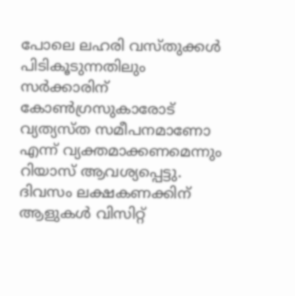പോലെ ലഹരി വസ്തുക്കൾ പിടികൂടുന്നതിലും സർക്കാരിന് കോൺഗ്രസുകാരോട് വ്യത്യസ്ത സമീപനമാണോ എന്ന് വ്യക്തമാക്കണമെന്നും റിയാസ് ആവശ്യപ്പെട്ടു.
ദിവസം ലക്ഷകണക്കിന് ആളുകൾ വിസിറ്റ്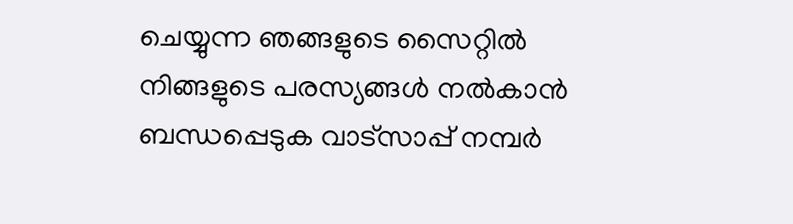ചെയ്യുന്ന ഞങ്ങളുടെ സൈറ്റിൽ നിങ്ങളുടെ പരസ്യങ്ങൾ നൽകാൻ ബന്ധപ്പെടുക വാട്സാപ്പ് നമ്പർ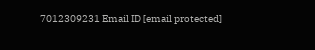7012309231 Email ID [email protected]